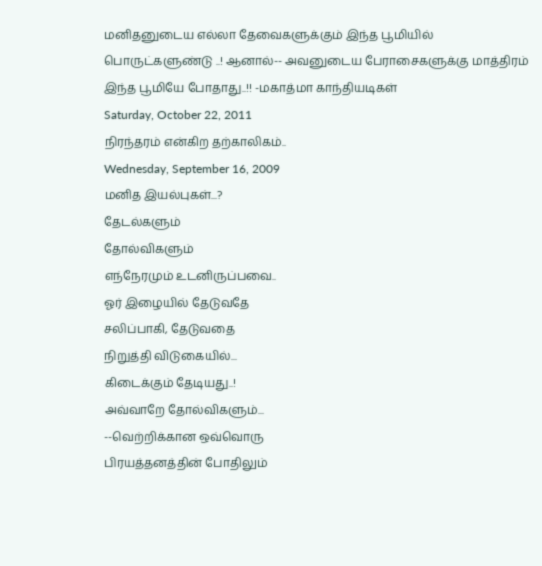மனிதனுடைய எல்லா தேவைகளுக்கும் இந்த பூமியில் பொருட்களுண்டு ..! ஆனால்-- அவனுடைய பேராசைகளுக்கு மாத்திரம் இந்த பூமியே போதாது..!! -மகாத்மா காந்தியடிகள்
Saturday, October 22, 2011
நிரந்தரம் என்கிற தற்காலிகம்..
Wednesday, September 16, 2009
மனித இயல்புகள்...?
தேடல்களும்
தோல்விகளும்
எந்நேரமும் உடனிருப்பவை..
ஓர் இழையில் தேடுவதே
சலிப்பாகி, தேடுவதை
நிறுத்தி விடுகையில்...
கிடைக்கும் தேடியது..!
அவ்வாறே தோல்விகளும்...
--வெற்றிக்கான ஒவ்வொரு
பிரயத்தனத்தின் போதிலும்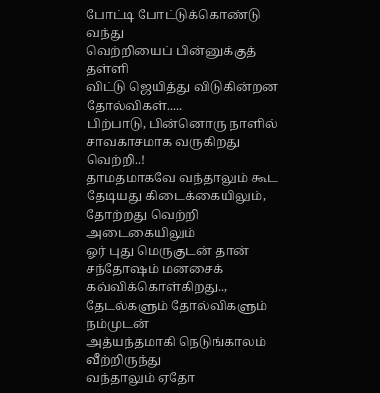போட்டி போட்டுக்கொண்டு வந்து
வெற்றியைப் பின்னுக்குத் தள்ளி
விட்டு ஜெயித்து விடுகின்றன
தோல்விகள்.....
பிற்பாடு, பின்னொரு நாளில்
சாவகாசமாக வருகிறது வெற்றி..!
தாமதமாகவே வந்தாலும் கூட
தேடியது கிடைக்கையிலும்,
தோற்றது வெற்றி அடைகையிலும்
ஓர் புது மெருகுடன் தான்
சந்தோஷம் மனசைக் கவ்விக்கொள்கிறது..,
தேடல்களும் தோல்விகளும் நம்முடன்
அத்யந்தமாகி நெடுங்காலம் வீற்றிருந்து
வந்தாலும் ஏதோ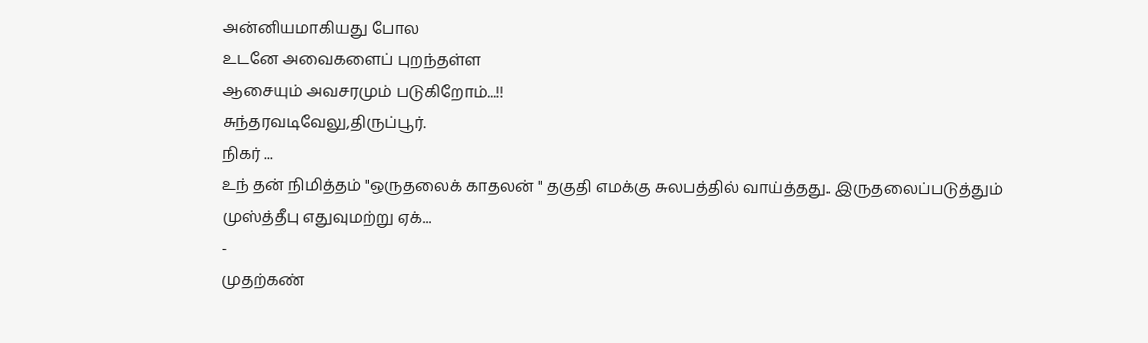அன்னியமாகியது போல
உடனே அவைகளைப் புறந்தள்ள
ஆசையும் அவசரமும் படுகிறோம்...!!
சுந்தரவடிவேலு,திருப்பூர்.
நிகர் ...
உந் தன் நிமித்தம் "ஒருதலைக் காதலன் " தகுதி எமக்கு சுலபத்தில் வாய்த்தது.. இருதலைப்படுத்தும் முஸ்த்தீபு எதுவுமற்று ஏக்...
-
முதற்கண்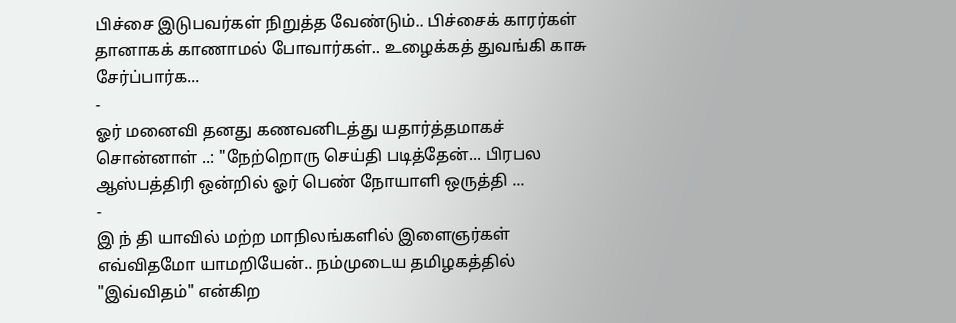பிச்சை இடுபவர்கள் நிறுத்த வேண்டும்.. பிச்சைக் காரர்கள் தானாகக் காணாமல் போவார்கள்.. உழைக்கத் துவங்கி காசு சேர்ப்பார்க...
-
ஓர் மனைவி தனது கணவனிடத்து யதார்த்தமாகச் சொன்னாள் ..: "நேற்றொரு செய்தி படித்தேன்... பிரபல ஆஸ்பத்திரி ஒன்றில் ஓர் பெண் நோயாளி ஒருத்தி ...
-
இ ந் தி யாவில் மற்ற மாநிலங்களில் இளைஞர்கள் எவ்விதமோ யாமறியேன்.. நம்முடைய தமிழகத்தில் "இவ்விதம்" என்கிற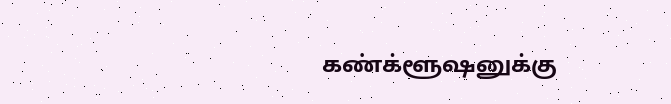கண்க்ளூஷனுக்கு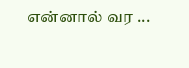என்னால் வர ...